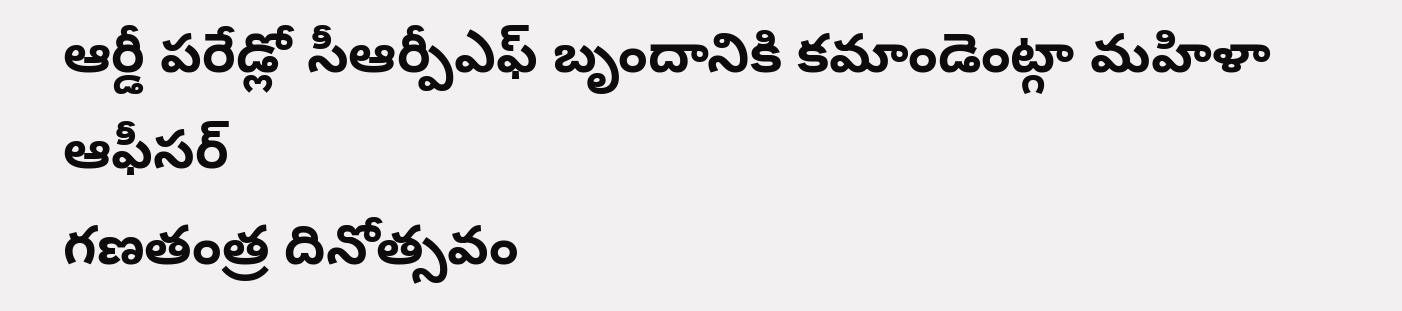ఆర్డీ పరేడ్లో సీఆర్పీఎఫ్ బృందానికి కమాండెంట్గా మహిళా ఆఫీసర్
గణతంత్ర దినోత్సవం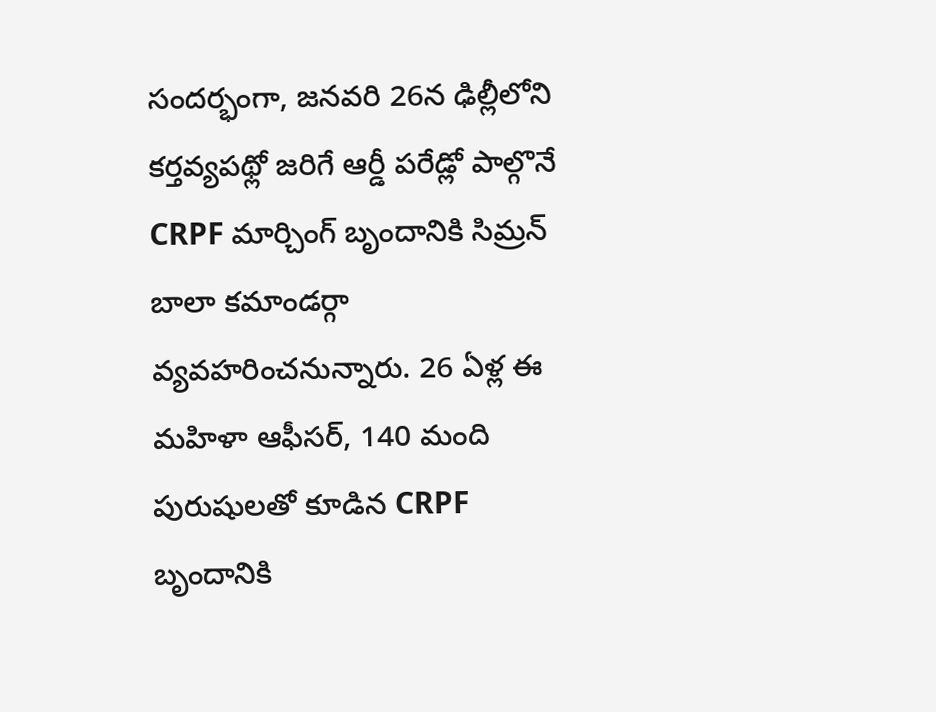సందర్భంగా, జనవరి 26న ఢిల్లీలోని కర్తవ్యపథ్లో జరిగే ఆర్డీ పరేడ్లో పాల్గొనే CRPF మార్చింగ్ బృందానికి సిమ్రన్ బాలా కమాండర్గా వ్యవహరించనున్నారు. 26 ఏళ్ల ఈ మహిళా ఆఫీసర్, 140 మంది పురుషులతో కూడిన CRPF బృందానికి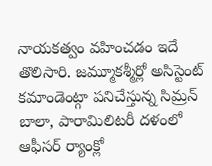నాయకత్వం వహించడం ఇదే తొలిసారి. జమ్మూకశ్మీర్లో అసిస్టెంట్ కమాండెంట్గా పనిచేస్తున్న సిమ్రన్ బాలా, పారామిలిటరీ దళంలో ఆఫీసర్ ర్యాంక్లో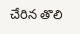చేరిన తొలి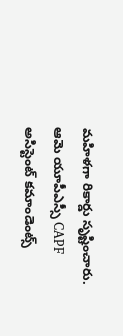మహిళగా రికార్డు సృష్టించారు. ఆమె యూపీఎస్సీ CAPF అసిస్టెంట్ కమాండెంట్స్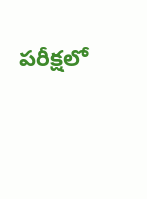పరీక్షలో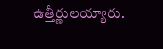ఉత్తీర్ణులయ్యారు.